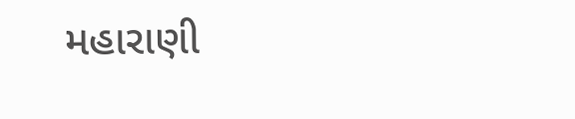મહારાણી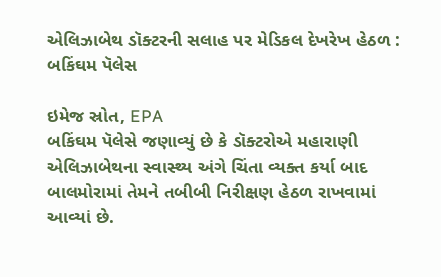એલિઝાબેથ ડૉક્ટરની સલાહ પર મેડિકલ દેખરેખ હેઠળ : બકિંઘમ પૅલેસ

ઇમેજ સ્રોત, EPA
બકિંઘમ પૅલેસે જણાવ્યું છે કે ડૉક્ટરોએ મહારાણી એલિઝાબેથના સ્વાસ્થ્ય અંગે ચિંતા વ્યક્ત કર્યા બાદ બાલમોરામાં તેમને તબીબી નિરીક્ષણ હેઠળ રાખવામાં આવ્યાં છે.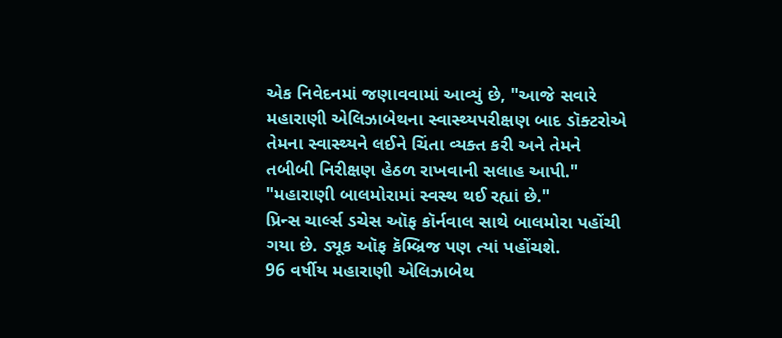એક નિવેદનમાં જણાવવામાં આવ્યું છે, "આજે સવારે મહારાણી એલિઝાબેથના સ્વાસ્થ્યપરીક્ષણ બાદ ડૉક્ટરોએ તેમના સ્વાસ્થ્યને લઈને ચિંતા વ્યક્ત કરી અને તેમને તબીબી નિરીક્ષણ હેઠળ રાખવાની સલાહ આપી."
"મહારાણી બાલમોરામાં સ્વસ્થ થઈ રહ્યાં છે."
પ્રિન્સ ચાર્લ્સ ડચેસ ઑફ કૉર્નવાલ સાથે બાલમોરા પહોંચી ગયા છે. ડ્યૂક ઑફ કૅમ્બ્રિજ પણ ત્યાં પહોંચશે.
96 વર્ષીય મહારાણી એલિઝાબેથ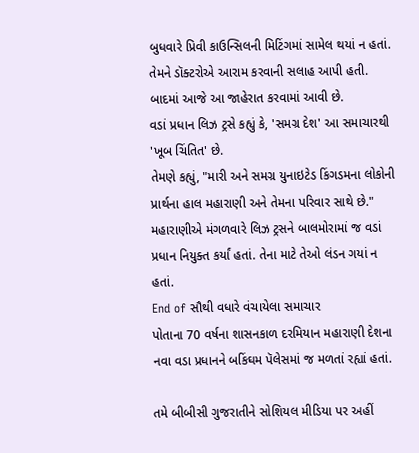બુધવારે પ્રિવી કાઉન્સિલની મિટિંગમાં સામેલ થયાં ન હતાં. તેમને ડૉક્ટરોએ આરામ કરવાની સલાહ આપી હતી. બાદમાં આજે આ જાહેરાત કરવામાં આવી છે.
વડાં પ્રધાન લિઝ ટ્રસે કહ્યું કે, 'સમગ્ર દેશ' આ સમાચારથી 'ખૂબ ચિંતિત' છે.
તેમણે કહ્યું, "મારી અને સમગ્ર યુનાઇટેડ કિંગડમના લોકોની પ્રાર્થના હાલ મહારાણી અને તેમના પરિવાર સાથે છે."
મહારાણીએ મંગળવારે લિઝ ટ્રસને બાલમોરામાં જ વડાં પ્રધાન નિયુક્ત કર્યાં હતાં. તેના માટે તેઓ લંડન ગયાં ન હતાં.
End of સૌથી વધારે વંચાયેલા સમાચાર
પોતાના 70 વર્ષના શાસનકાળ દરમિયાન મહારાણી દેશના નવા વડા પ્રધાનને બકિંઘમ પૅલેસમાં જ મળતાં રહ્યાં હતાં.

તમે બીબીસી ગુજરાતીને સોશિયલ મીડિયા પર અહીં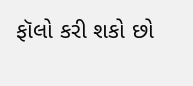ફૉલો કરી શકો છો